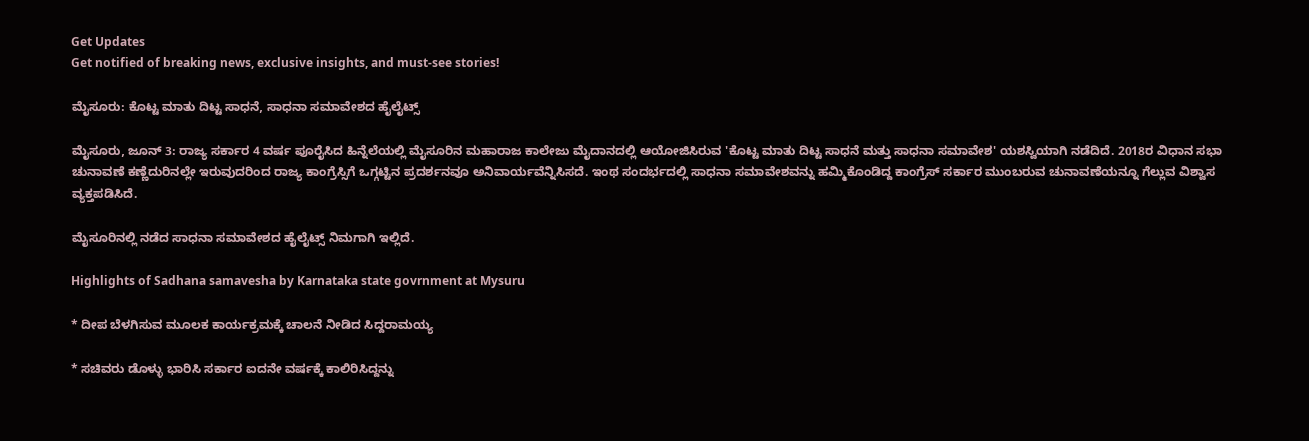Get Updates
Get notified of breaking news, exclusive insights, and must-see stories!

ಮೈಸೂರು: ಕೊಟ್ಟ ಮಾತು ದಿಟ್ಟ ಸಾಧನೆ, ಸಾಧನಾ ಸಮಾವೇಶದ ಹೈಲೈಟ್ಸ್

ಮೈಸೂರು, ಜೂನ್ 3: ರಾಜ್ಯ ಸರ್ಕಾರ 4 ವರ್ಷ ಪೂರೈಸಿದ ಹಿನ್ನೆಲೆಯಲ್ಲಿ ಮೈಸೂರಿನ ಮಹಾರಾಜ ಕಾಲೇಜು ಮೈದಾನದಲ್ಲಿ ಆಯೋಜಿಸಿರುವ 'ಕೊಟ್ಟ ಮಾತು ದಿಟ್ಟ ಸಾಧನೆ ಮತ್ತು ಸಾಧನಾ ಸಮಾವೇಶ' ಯಶಸ್ವಿಯಾಗಿ ನಡೆದಿದೆ. 2018ರ ವಿಧಾನ ಸಭಾ ಚುನಾವಣೆ ಕಣ್ಣೆದುರಿನಲ್ಲೇ ಇರುವುದರಿಂದ ರಾಜ್ಯ ಕಾಂಗ್ರೆಸ್ಸಿಗೆ ಒಗ್ಗಟ್ಟಿನ ಪ್ರದರ್ಶನವೂ ಅನಿವಾರ್ಯವೆನ್ನಿಸಿಸದೆ. ಇಂಥ ಸಂದರ್ಭದಲ್ಲಿ ಸಾಧನಾ ಸಮಾವೇಶವನ್ನು ಹಮ್ಮಿಕೊಂಡಿದ್ದ ಕಾಂಗ್ರೆಸ್ ಸರ್ಕಾರ ಮುಂಬರುವ ಚುನಾವಣೆಯನ್ನೂ ಗೆಲ್ಲುವ ವಿಶ್ವಾಸ ವ್ಯಕ್ತಪಡಿಸಿದೆ.

ಮೈಸೂರಿನಲ್ಲಿ ನಡೆದ ಸಾಧನಾ ಸಮಾವೇಶದ ಹೈಲೈಟ್ಸ್ ನಿಮಗಾಗಿ ಇಲ್ಲಿದೆ.

Highlights of Sadhana samavesha by Karnataka state govrnment at Mysuru

* ದೀಪ ಬೆಳಗಿಸುವ ಮೂಲಕ ಕಾರ್ಯಕ್ರಮಕ್ಕೆ ಚಾಲನೆ ನೀಡಿದ ಸಿದ್ದರಾಮಯ್ಯ

* ಸಚಿವರು ಡೊಳ್ಳು ಭಾರಿಸಿ ಸರ್ಕಾರ ಐದನೇ ವರ್ಷಕ್ಕೆ ಕಾಲಿರಿಸಿದ್ದನ್ನು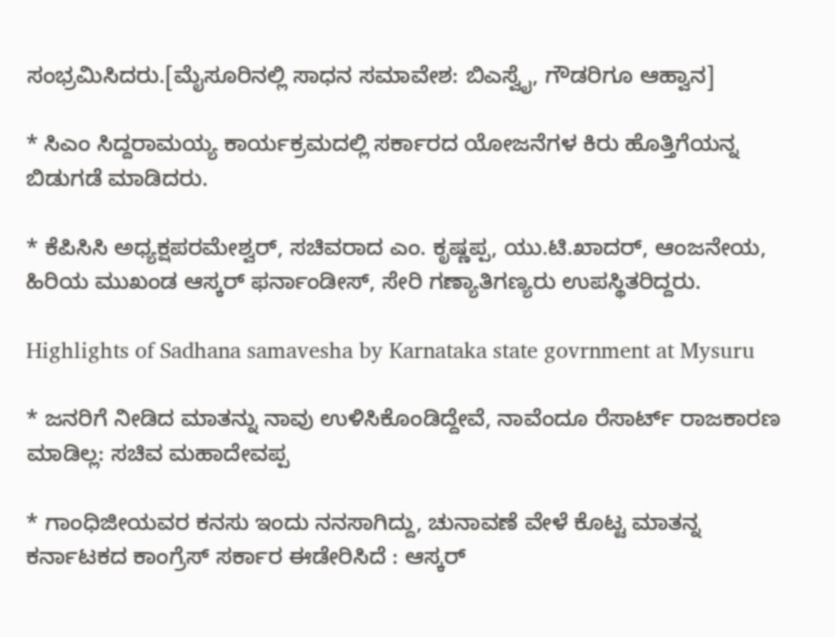ಸಂಭ್ರಮಿಸಿದರು.[ಮೈಸೂರಿನಲ್ಲಿ ಸಾಧನ ಸಮಾವೇಶ: ಬಿಎಸ್ವೈ, ಗೌಡರಿಗೂ ಆಹ್ವಾನ]

* ಸಿಎಂ ಸಿದ್ದರಾಮಯ್ಯ ಕಾರ್ಯಕ್ರಮದಲ್ಲಿ ಸರ್ಕಾರದ ಯೋಜನೆಗಳ ಕಿರು ಹೊತ್ತಿಗೆಯನ್ನ ಬಿಡುಗಡೆ ಮಾಡಿದರು.

* ಕೆಪಿಸಿಸಿ ಅಧ್ಯಕ್ಷಪರಮೇಶ್ವರ್, ಸಚಿವರಾದ ಎಂ. ಕೃಷ್ಣಪ್ಪ, ಯು.ಟಿ.ಖಾದರ್, ಆಂಜನೇಯ, ಹಿರಿಯ ಮುಖಂಡ ಆಸ್ಕರ್ ಫರ್ನಾಂಡೀಸ್, ಸೇರಿ ಗಣ್ಯಾತಿಗಣ್ಯರು ಉಪಸ್ಥಿತರಿದ್ದರು.

Highlights of Sadhana samavesha by Karnataka state govrnment at Mysuru

* ಜನರಿಗೆ ನೀಡಿದ ಮಾತನ್ನು ನಾವು ಉಳಿಸಿಕೊಂಡಿದ್ದೇವೆ, ನಾವೆಂದೂ ರೆಸಾರ್ಟ್ ರಾಜಕಾರಣ ಮಾಡಿಲ್ಲ: ಸಚಿವ ಮಹಾದೇವಪ್ಪ

* ಗಾಂಧಿಜೀಯವರ ಕನಸು ಇಂದು ನನಸಾಗಿದ್ದು, ಚುನಾವಣೆ ವೇಳೆ ಕೊಟ್ಟ ಮಾತನ್ನ ಕರ್ನಾಟಕದ ಕಾಂಗ್ರೆಸ್ ಸರ್ಕಾರ ಈಡೇರಿಸಿದೆ : ಆಸ್ಕರ್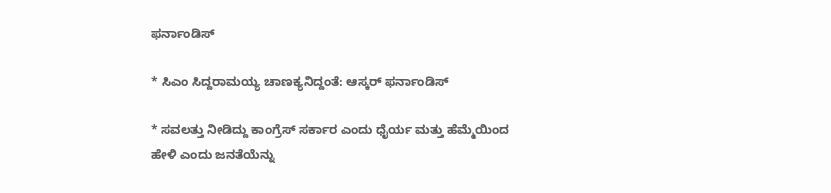ಫರ್ನಾಂಡಿಸ್

* ಸಿಎಂ ಸಿದ್ದರಾಮಯ್ಯ ಚಾಣಕ್ಯನಿದ್ದಂತೆ: ಆಸ್ಕರ್ ಫರ್ನಾಂಡಿಸ್

* ಸವಲತ್ತು ನೀಡಿದ್ದು ಕಾಂಗ್ರೆಸ್ ಸರ್ಕಾರ ಎಂದು ಧೈರ್ಯ ಮತ್ತು ಹೆಮ್ಮೆಯಿಂದ ಹೇಳಿ ಎಂದು ಜನತೆಯೆನ್ನು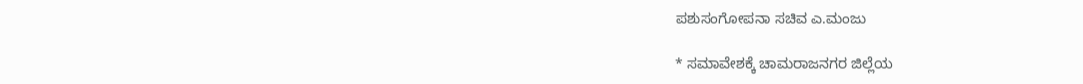ಪಶುಸಂಗೋಪನಾ ಸಚಿವ ಎ.ಮಂಜು

* ಸಮಾವೇಶಕ್ಕೆ ಚಾಮರಾಜನಗರ ಜಿಲ್ಲೆಯ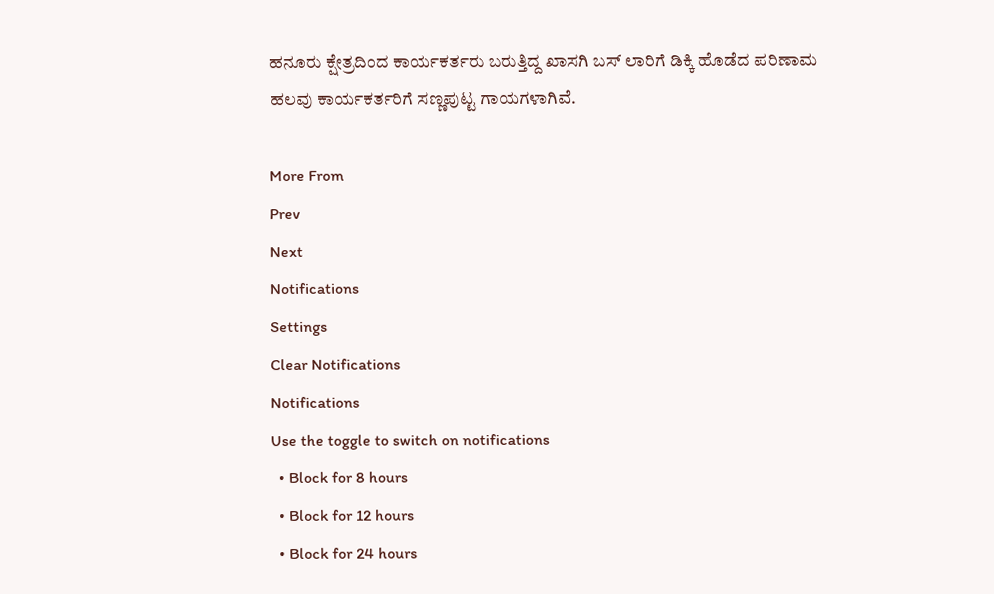ಹನೂರು ಕ್ಷೇತ್ರದಿಂದ ಕಾರ್ಯಕರ್ತರು ಬರುತ್ತಿದ್ದ ಖಾಸಗಿ ಬಸ್ ಲಾರಿಗೆ ಡಿಕ್ಕಿ ಹೊಡೆದ ಪರಿಣಾಮ ಹಲವು ಕಾರ್ಯಕರ್ತರಿಗೆ ಸಣ್ಣಪುಟ್ಟ ಗಾಯಗಳಾಗಿವೆ.

More From
Prev
Next
Notifications
Settings
Clear Notifications
Notifications
Use the toggle to switch on notifications
  • Block for 8 hours
  • Block for 12 hours
  • Block for 24 hours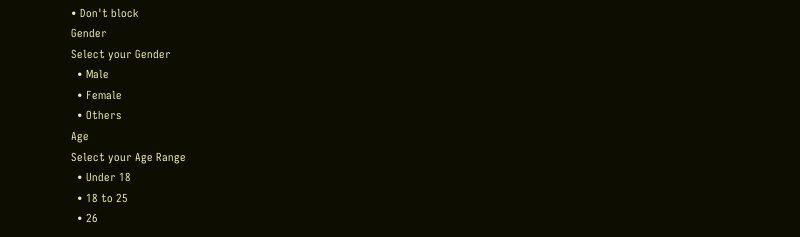• Don't block
Gender
Select your Gender
  • Male
  • Female
  • Others
Age
Select your Age Range
  • Under 18
  • 18 to 25
  • 26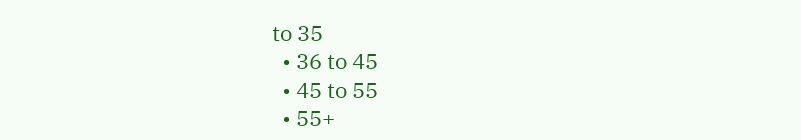to 35
  • 36 to 45
  • 45 to 55
  • 55+